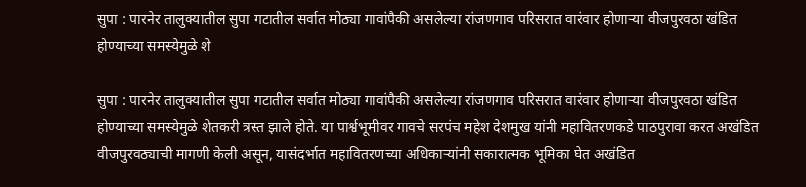सुपा : पारनेर तालुक्यातील सुपा गटातील सर्वात मोठ्या गावांपैकी असलेल्या रांजणगाव परिसरात वारंवार होणाऱ्या वीजपुरवठा खंडित होण्याच्या समस्येमुळे शे

सुपा : पारनेर तालुक्यातील सुपा गटातील सर्वात मोठ्या गावांपैकी असलेल्या रांजणगाव परिसरात वारंवार होणाऱ्या वीजपुरवठा खंडित होण्याच्या समस्येमुळे शेतकरी त्रस्त झाले होते. या पार्श्वभूमीवर गावचे सरपंच महेश देशमुख यांनी महावितरणकडे पाठपुरावा करत अखंडित वीजपुरवठ्याची मागणी केली असून, यासंदर्भात महावितरणच्या अधिकाऱ्यांनी सकारात्मक भूमिका घेत अखंडित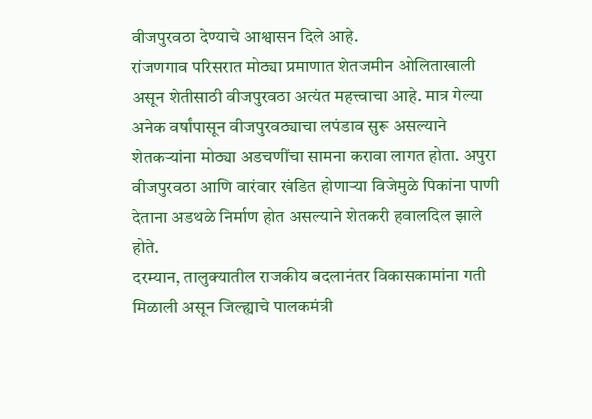वीजपुरवठा देण्याचे आश्वासन दिले आहे.
रांजणगाव परिसरात मोठ्या प्रमाणात शेतजमीन ओलिताखाली असून शेतीसाठी वीजपुरवठा अत्यंत महत्त्वाचा आहे. मात्र गेल्या अनेक वर्षांपासून वीजपुरवठ्याचा लपंडाव सुरू असल्याने शेतकऱ्यांना मोठ्या अडचणींचा सामना करावा लागत होता. अपुरा वीजपुरवठा आणि वारंवार खंडित होणाऱ्या विजेमुळे पिकांना पाणी देताना अडथळे निर्माण होत असल्याने शेतकरी हवालदिल झाले होते.
दरम्यान, तालुक्यातील राजकीय बदलानंतर विकासकामांना गती मिळाली असून जिल्ह्याचे पालकमंत्री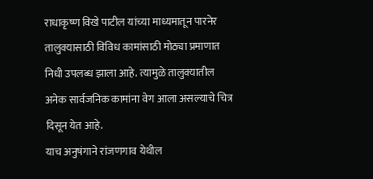राधाकृष्ण विखे पाटील यांच्या माध्यमातून पारनेर तालुक्यासाठी विविध कामांसाठी मोठ्या प्रमाणात निधी उपलब्ध झाला आहे. त्यामुळे तालुक्यातील अनेक सार्वजनिक कामांना वेग आला असल्याचे चित्र दिसून येत आहे.
याच अनुषंगाने रांजणगाव येथील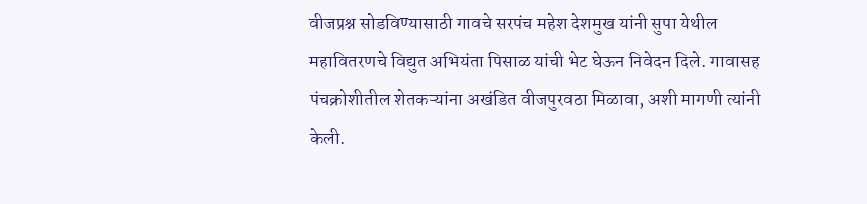वीजप्रश्न सोडविण्यासाठी गावचे सरपंच महेश देशमुख यांनी सुपा येथील महावितरणचे विद्युत अभियंता पिसाळ यांची भेट घेऊन निवेदन दिले. गावासह पंचक्रोशीतील शेतकऱ्यांना अखंडित वीजपुरवठा मिळावा, अशी मागणी त्यांनी केली.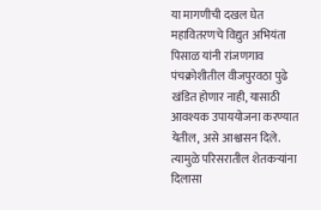या मागणीची दखल घेत महावितरणचे विद्युत अभियंता पिसाळ यांनी रांजणगाव पंचक्रोशीतील वीजपुरवठा पुढे खंडित होणार नाही, यासाठी आवश्यक उपाययोजना करण्यात येतील, असे आश्वासन दिले. त्यामुळे परिसरातील शेतकऱ्यांना दिलासा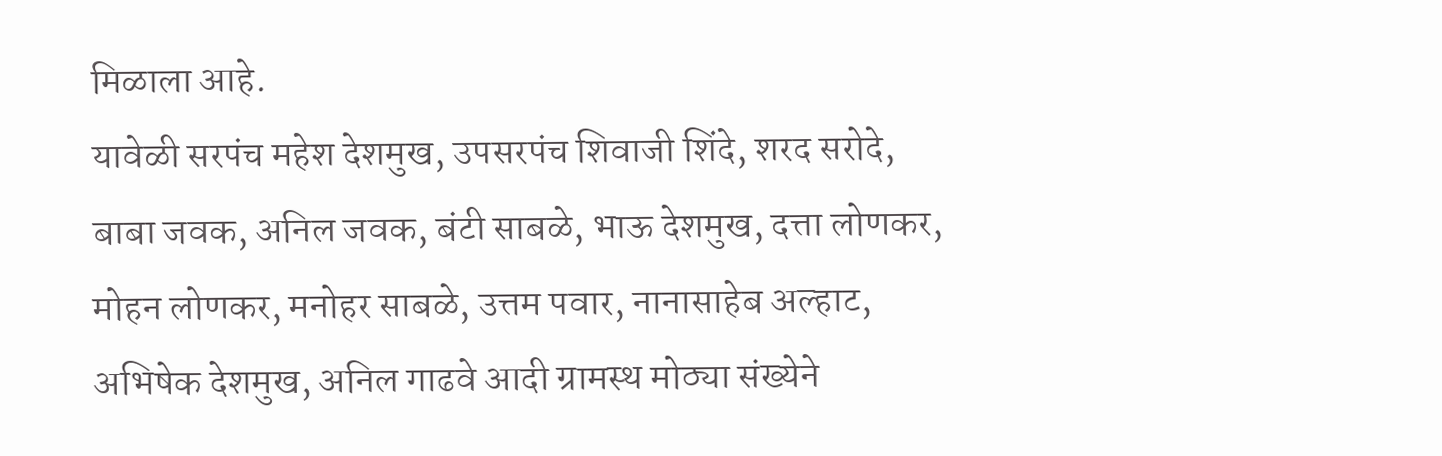मिळाला आहे.
यावेळी सरपंच महेश देशमुख, उपसरपंच शिवाजी शिंदे, शरद सरोदे, बाबा जवक, अनिल जवक, बंटी साबळे, भाऊ देशमुख, दत्ता लोणकर, मोहन लोणकर, मनोहर साबळे, उत्तम पवार, नानासाहेब अल्हाट, अभिषेक देशमुख, अनिल गाढवे आदी ग्रामस्थ मोठ्या संख्येने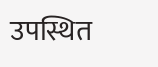उपस्थित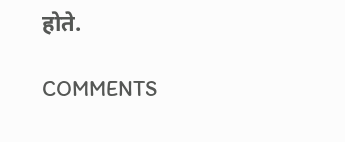होते.

COMMENTS